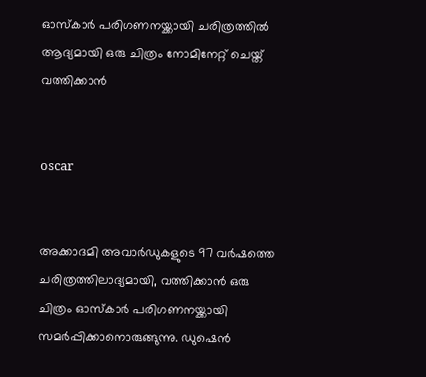ഓസ്‌കാര്‍ പരിഗണനയ്ക്കായി ചരിത്രത്തില്‍ ആദ്യമായി ഒരു ചിത്രം നോമിനേറ്റ് ചെയ്ത് വത്തിക്കാന്‍


oscar


അക്കാദമി അവാര്‍ഡുകളുടെ 97 വര്‍ഷത്തെ ചരിത്രത്തിലാദ്യമായി, വത്തിക്കാന്‍ ഒരു ചിത്രം ഓസ്‌കാര്‍ പരിഗണനയ്ക്കായി സമര്‍പ്പിക്കാനൊരുങ്ങുന്നു. ഡുഷെന്‍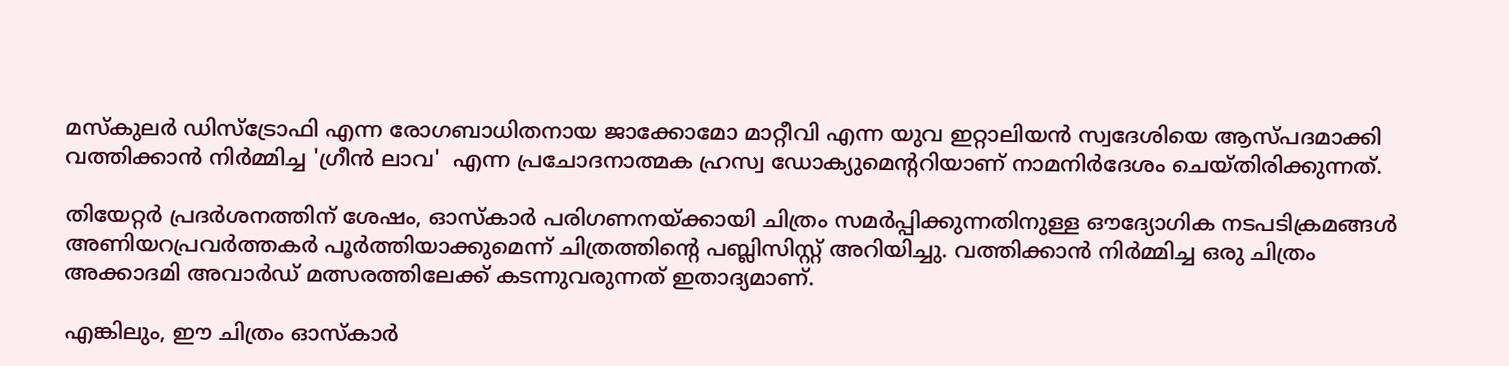മസ്‌കുലര്‍ ഡിസ്‌ട്രോഫി എന്ന രോഗബാധിതനായ ജാക്കോമോ മാറ്റീവി എന്ന യുവ ഇറ്റാലിയന്‍ സ്വദേശിയെ ആസ്പദമാക്കി വത്തിക്കാന്‍ നിര്‍മ്മിച്ച 'ഗ്രീന്‍ ലാവ'  എന്ന പ്രചോദനാത്മക ഹ്രസ്വ ഡോക്യുമെന്ററിയാണ് നാമനിര്‍ദേശം ചെയ്തിരിക്കുന്നത്.

തിയേറ്റര്‍ പ്രദര്‍ശനത്തിന് ശേഷം, ഓസ്‌കാര്‍ പരിഗണനയ്ക്കായി ചിത്രം സമര്‍പ്പിക്കുന്നതിനുള്ള ഔദ്യോഗിക നടപടിക്രമങ്ങള്‍ അണിയറപ്രവര്‍ത്തകര്‍ പൂര്‍ത്തിയാക്കുമെന്ന് ചിത്രത്തിന്റെ പബ്ലിസിസ്റ്റ് അറിയിച്ചു. വത്തിക്കാന്‍ നിര്‍മ്മിച്ച ഒരു ചിത്രം അക്കാദമി അവാര്‍ഡ് മത്സരത്തിലേക്ക് കടന്നുവരുന്നത് ഇതാദ്യമാണ്.

എങ്കിലും, ഈ ചിത്രം ഓസ്‌കാര്‍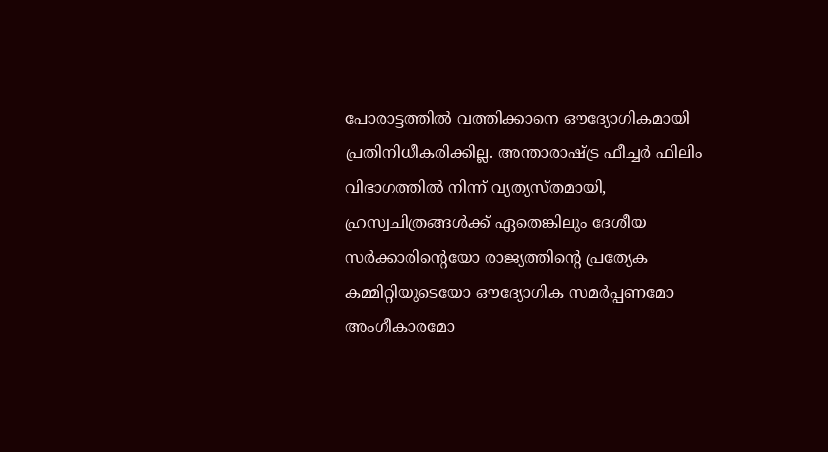പോരാട്ടത്തില്‍ വത്തിക്കാനെ ഔദ്യോഗികമായി പ്രതിനിധീകരിക്കില്ല. അന്താരാഷ്ട്ര ഫീച്ചര്‍ ഫിലിം വിഭാഗത്തില്‍ നിന്ന് വ്യത്യസ്തമായി, ഹ്രസ്വചിത്രങ്ങള്‍ക്ക് ഏതെങ്കിലും ദേശീയ സര്‍ക്കാരിന്റെയോ രാജ്യത്തിന്റെ പ്രത്യേക കമ്മിറ്റിയുടെയോ ഔദ്യോഗിക സമര്‍പ്പണമോ അംഗീകാരമോ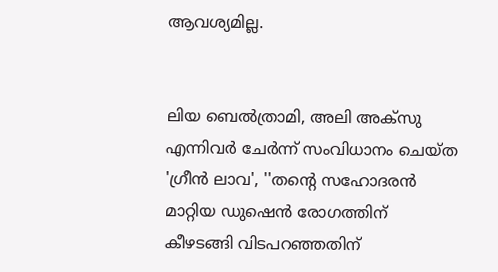ആവശ്യമില്ല.


ലിയ ബെല്‍ത്രാമി, അലി അക്‌സു എന്നിവര്‍ ചേര്‍ന്ന് സംവിധാനം ചെയ്ത 'ഗ്രീന്‍ ലാവ', ''തന്റെ സഹോദരന്‍ മാറ്റിയ ഡുഷെന്‍ രോഗത്തിന് കീഴടങ്ങി വിടപറഞ്ഞതിന്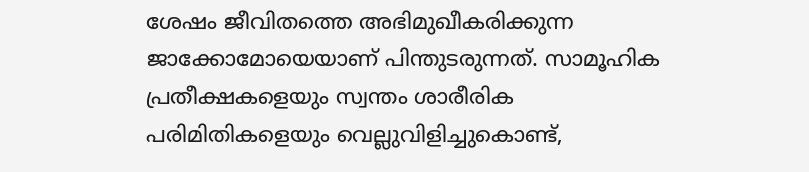ശേഷം ജീവിതത്തെ അഭിമുഖീകരിക്കുന്ന ജാക്കോമോയെയാണ് പിന്തുടരുന്നത്. സാമൂഹിക പ്രതീക്ഷകളെയും സ്വന്തം ശാരീരിക പരിമിതികളെയും വെല്ലുവിളിച്ചുകൊണ്ട്,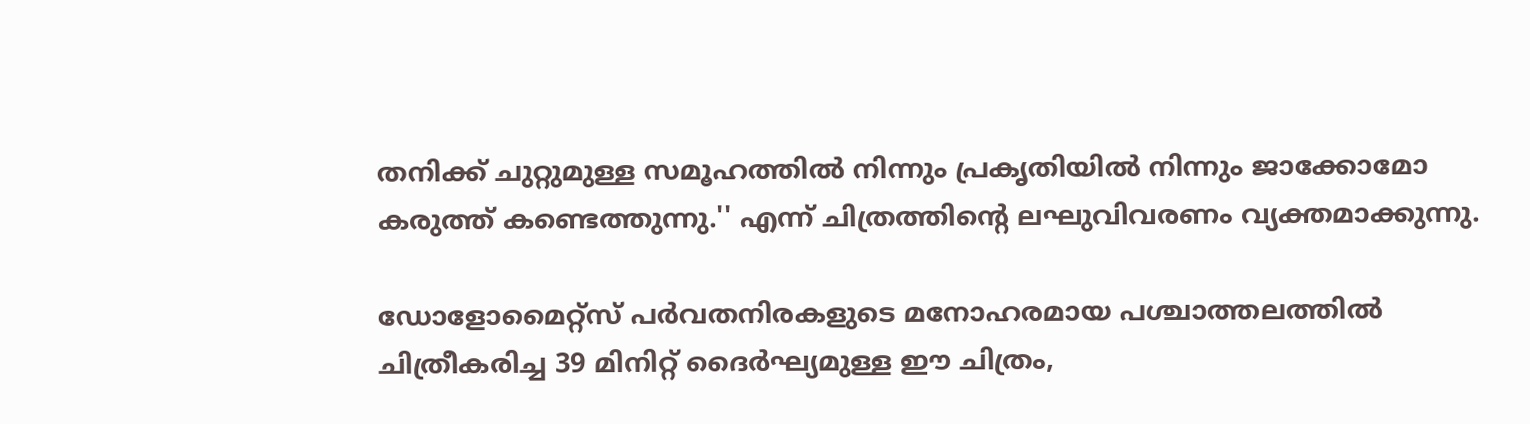തനിക്ക് ചുറ്റുമുള്ള സമൂഹത്തില്‍ നിന്നും പ്രകൃതിയില്‍ നിന്നും ജാക്കോമോ കരുത്ത് കണ്ടെത്തുന്നു.'' എന്ന് ചിത്രത്തിന്റെ ലഘുവിവരണം വ്യക്തമാക്കുന്നു.

ഡോളോമൈറ്റ്‌സ് പര്‍വതനിരകളുടെ മനോഹരമായ പശ്ചാത്തലത്തില്‍ ചിത്രീകരിച്ച 39 മിനിറ്റ് ദൈര്‍ഘ്യമുള്ള ഈ ചിത്രം,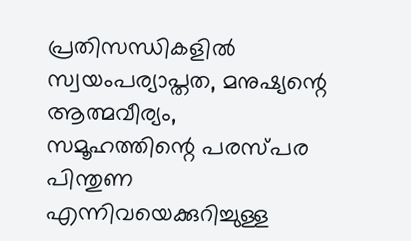പ്രതിസന്ധികളില്‍ സ്വയംപര്യാപ്തത, മനുഷ്യന്റെ ആത്മവീര്യം, സമൂഹത്തിന്റെ പരസ്പര പിന്തുണ എന്നിവയെക്കുറിച്ചുള്ള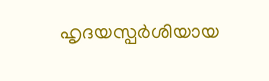ഹൃദയസ്പര്‍ശിയായ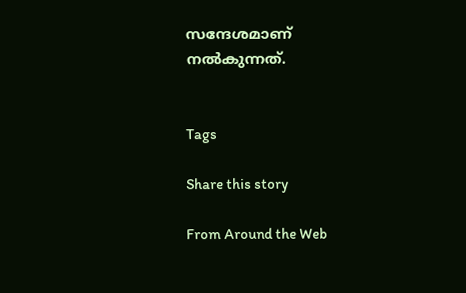സന്ദേശമാണ് നല്‍കുന്നത്.


Tags

Share this story

From Around the Web